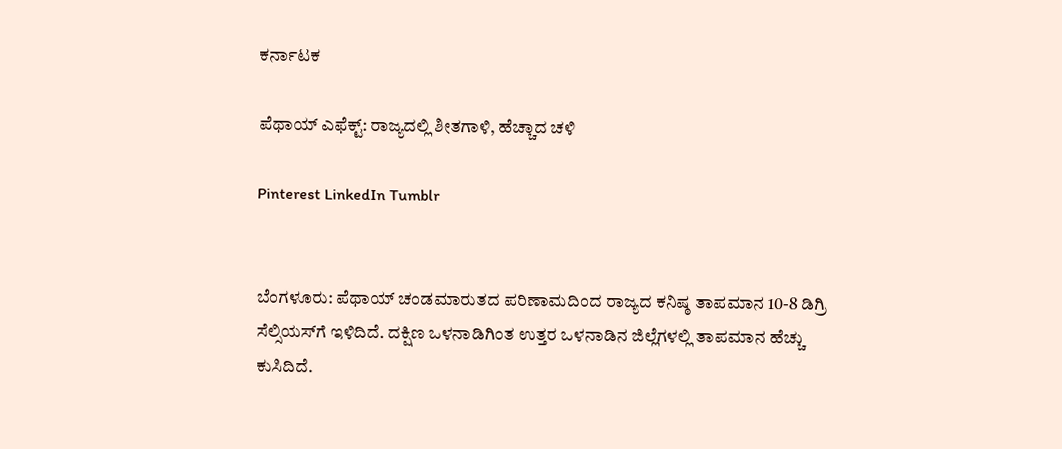ಕರ್ನಾಟಕ

ಪೆಥಾಯ್‌ ಎಫೆಕ್ಟ್‌: ರಾಜ್ಯದಲ್ಲಿ ಶೀತಗಾಳಿ, ಹೆಚ್ಚಾದ ಚಳಿ

Pinterest LinkedIn Tumblr


ಬೆಂಗಳೂರು: ಪೆಥಾಯ್‌ ಚಂಡಮಾರುತದ ಪರಿಣಾಮದಿಂದ ರಾಜ್ಯದ ಕನಿಷ್ಠ ತಾಪಮಾನ 10-8 ಡಿಗ್ರಿ ಸೆಲ್ಸಿಯಸ್‌ಗೆ ಇಳಿದಿದೆ. ದಕ್ಷಿಣ ಒಳನಾಡಿಗಿಂತ ಉತ್ತರ ಒಳನಾಡಿನ ಜಿಲ್ಲೆಗಳಲ್ಲಿ ತಾಪಮಾನ ಹೆಚ್ಚು ಕುಸಿದಿದೆ.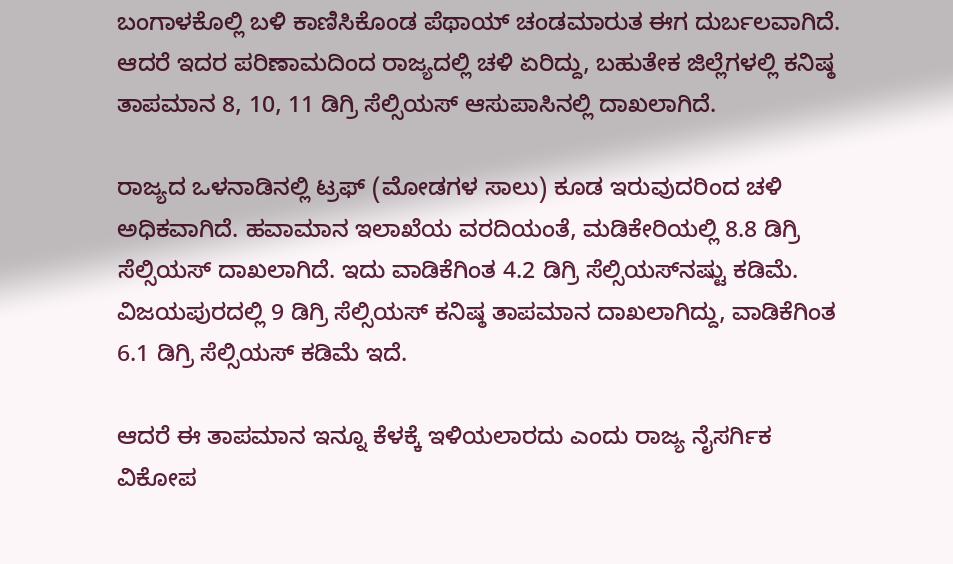ಬಂಗಾಳಕೊಲ್ಲಿ ಬಳಿ ಕಾಣಿಸಿಕೊಂಡ ಪೆಥಾಯ್‌ ಚಂಡಮಾರುತ ಈಗ ದುರ್ಬಲವಾಗಿದೆ. ಆದರೆ ಇದರ ಪರಿಣಾಮದಿಂದ ರಾಜ್ಯದಲ್ಲಿ ಚಳಿ ಏರಿದ್ದು, ಬಹುತೇಕ ಜಿಲ್ಲೆಗಳಲ್ಲಿ ಕನಿಷ್ಠ ತಾಪಮಾನ 8, 10, 11 ಡಿಗ್ರಿ ಸೆಲ್ಸಿಯಸ್‌ ಆಸುಪಾಸಿನಲ್ಲಿ ದಾಖಲಾಗಿದೆ.

ರಾಜ್ಯದ ಒಳನಾಡಿನಲ್ಲಿ ಟ್ರಫ್‌ (ಮೋಡಗಳ ಸಾಲು) ಕೂಡ ಇರುವುದರಿಂದ ಚಳಿ ಅಧಿಕವಾಗಿದೆ. ಹವಾಮಾನ ಇಲಾಖೆಯ ವರದಿಯಂತೆ, ಮಡಿಕೇರಿಯಲ್ಲಿ 8.8 ಡಿಗ್ರಿ ಸೆಲ್ಸಿಯಸ್‌ ದಾಖಲಾಗಿದೆ. ಇದು ವಾಡಿಕೆಗಿಂತ 4.2 ಡಿಗ್ರಿ ಸೆಲ್ಸಿಯಸ್‌ನಷ್ಟು ಕಡಿಮೆ. ವಿಜಯಪುರದಲ್ಲಿ 9 ಡಿಗ್ರಿ ಸೆಲ್ಸಿಯಸ್‌ ಕನಿಷ್ಠ ತಾಪಮಾನ ದಾಖಲಾಗಿದ್ದು, ವಾಡಿಕೆಗಿಂತ 6.1 ಡಿಗ್ರಿ ಸೆಲ್ಸಿಯಸ್‌ ಕಡಿಮೆ ಇದೆ.

ಆದರೆ ಈ ತಾಪಮಾನ ಇನ್ನೂ ಕೆಳಕ್ಕೆ ಇಳಿಯಲಾರದು ಎಂದು ರಾಜ್ಯ ನೈಸರ್ಗಿಕ ವಿಕೋಪ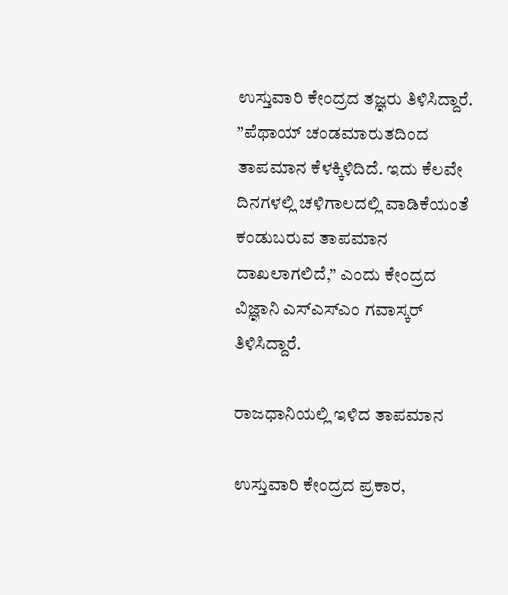ಉಸ್ತುವಾರಿ ಕೇಂದ್ರದ ತಜ್ಞರು ತಿಳಿಸಿದ್ದಾರೆ. ”ಪೆಥಾಯ್‌ ಚಂಡಮಾರುತದಿಂದ ತಾಪಮಾನ ಕೆಳಕ್ಕಿಳಿದಿದೆ. ಇದು ಕೆಲವೇ ದಿನಗಳಲ್ಲಿ ಚಳಿಗಾಲದಲ್ಲಿ ವಾಡಿಕೆಯಂತೆ ಕಂಡುಬರುವ ತಾಪಮಾನ ದಾಖಲಾಗಲಿದೆ,” ಎಂದು ಕೇಂದ್ರದ ವಿಜ್ಞಾನಿ ಎಸ್‌ಎಸ್‌ಎಂ ಗವಾಸ್ಕರ್‌ ತಿಳಿಸಿದ್ದಾರೆ.

ರಾಜಧಾನಿಯಲ್ಲಿ ಇಳಿದ ತಾಪಮಾನ

ಉಸ್ತುವಾರಿ ಕೇಂದ್ರದ ಪ್ರಕಾರ,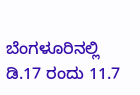ಬೆಂಗಳೂರಿನಲ್ಲಿ ಡಿ.17 ರಂದು 11.7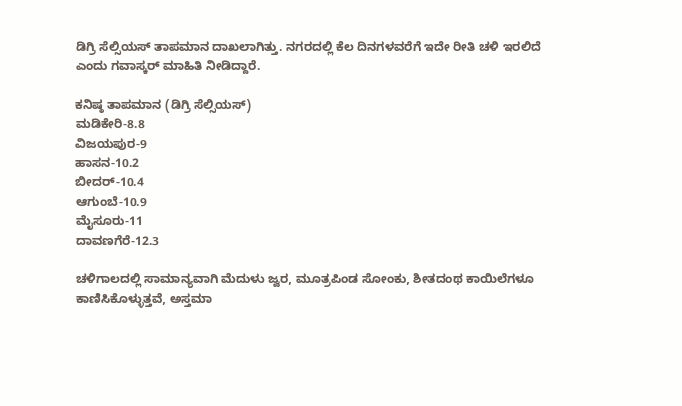ಡಿಗ್ರಿ ಸೆಲ್ಸಿಯಸ್‌ ತಾಪಮಾನ ದಾಖಲಾಗಿತ್ತು. ನಗರದಲ್ಲಿ ಕೆಲ ದಿನಗಳವರೆಗೆ ಇದೇ ರೀತಿ ಚಳಿ ಇರಲಿದೆ ಎಂದು ಗವಾಸ್ಕರ್‌ ಮಾಹಿತಿ ನೀಡಿದ್ದಾರೆ.

ಕನಿಷ್ಠ ತಾಪಮಾನ (ಡಿಗ್ರಿ ಸೆಲ್ಸಿಯಸ್‌)
ಮಡಿಕೇರಿ-8.8
ವಿಜಯಪುರ-9
ಹಾಸನ-10.2
ಬೀದರ್‌-10.4
ಆಗುಂಬೆ-10.9
ಮೈಸೂರು-11
ದಾವಣಗೆರೆ-12.3

ಚಳಿಗಾಲದಲ್ಲಿ ಸಾಮಾನ್ಯವಾಗಿ ಮೆದುಳು ಜ್ವರ, ಮೂತ್ರಪಿಂಡ ಸೋಂಕು, ಶೀತದಂಥ ಕಾಯಿಲೆಗಳೂ ಕಾಣಿಸಿಕೊಳ್ಳುತ್ತವೆ, ಅಸ್ತಮಾ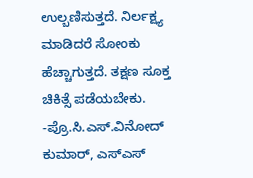ಉಲ್ಬಣಿಸುತ್ತದೆ. ನಿರ್ಲಕ್ಷ್ಯ ಮಾಡಿದರೆ ಸೋಂಕು ಹೆಚ್ಚಾಗುತ್ತದೆ. ತಕ್ಷಣ ಸೂಕ್ತ ಚಿಕಿತ್ಸೆ ಪಡೆಯಬೇಕು.
-ಪ್ರೊ.ಸಿ.ಎಸ್‌.ವಿನೋದ್‌ ಕುಮಾರ್‌, ಎಸ್‌ಎಸ್‌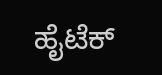ಹೈಟೆಕ್‌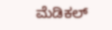ಮೆಡಿಕಲ್‌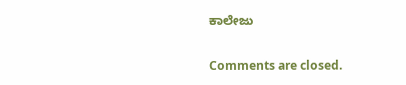ಕಾಲೇಜು

Comments are closed.